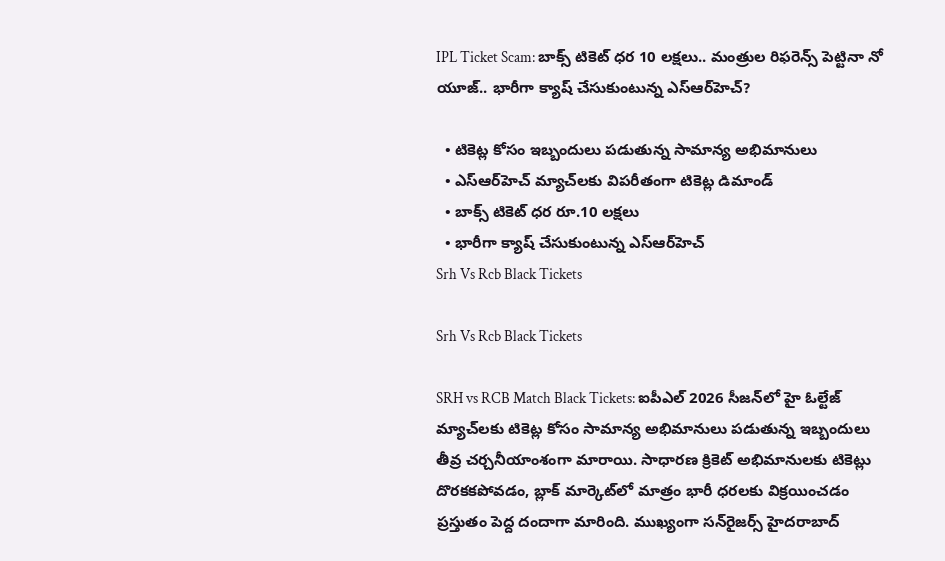IPL Ticket Scam: బాక్స్ టికెట్ ధర 10 లక్షలు.. మంత్రుల రిఫరెన్స్ పెట్టినా నో యూజ్.. భారీగా క్యాష్ చేసుకుంటున్న ఎస్‌ఆర్‌హెచ్?

  • టికెట్ల కోసం ఇబ్బందులు పడుతున్న సామాన్య అభిమానులు
  • ఎస్‌ఆర్‌హెచ్ మ్యాచ్‌లకు విపరీతంగా టికెట్ల డిమాండ్
  • బాక్స్ టికెట్ ధర రూ.10 లక్షలు
  • భారీగా క్యాష్ చేసుకుంటున్న ఎస్‌ఆర్‌హెచ్
Srh Vs Rcb Black Tickets

Srh Vs Rcb Black Tickets

SRH vs RCB Match Black Tickets: ఐపీఎల్ 2026 సీజన్‌లో హై ఓల్టేజ్ మ్యాచ్‌లకు టికెట్ల కోసం సామాన్య అభిమానులు పడుతున్న ఇబ్బందులు తీవ్ర చర్చనీయాంశంగా మారాయి. సాధారణ క్రికెట్ అభిమానులకు టికెట్లు దొరకకపోవడం, బ్లాక్ మార్కెట్‌లో మాత్రం భారీ ధరలకు విక్రయించడం ప్రస్తుతం పెద్ద దందాగా మారింది. ముఖ్యంగా సన్‌రైజర్స్ హైదరాబాద్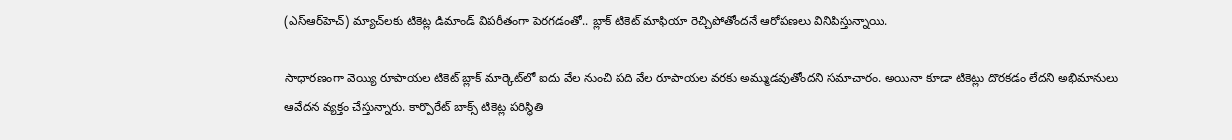(ఎస్‌ఆర్‌హెచ్) మ్యాచ్‌లకు టికెట్ల డిమాండ్ విపరీతంగా పెరగడంతో.. బ్లాక్ టికెట్ మాఫియా రెచ్చిపోతోందనే ఆరోపణలు వినిపిస్తున్నాయి.

సాధారణంగా వెయ్యి రూపాయల టికెట్ బ్లాక్ మార్కెట్‌లో ఐదు వేల నుంచి పది వేల రూపాయల వరకు అమ్ముడవుతోందని సమాచారం. అయినా కూడా టికెట్లు దొరకడం లేదని అభిమానులు ఆవేదన వ్యక్తం చేస్తున్నారు. కార్పొరేట్ బాక్స్ టికెట్ల పరిస్థితి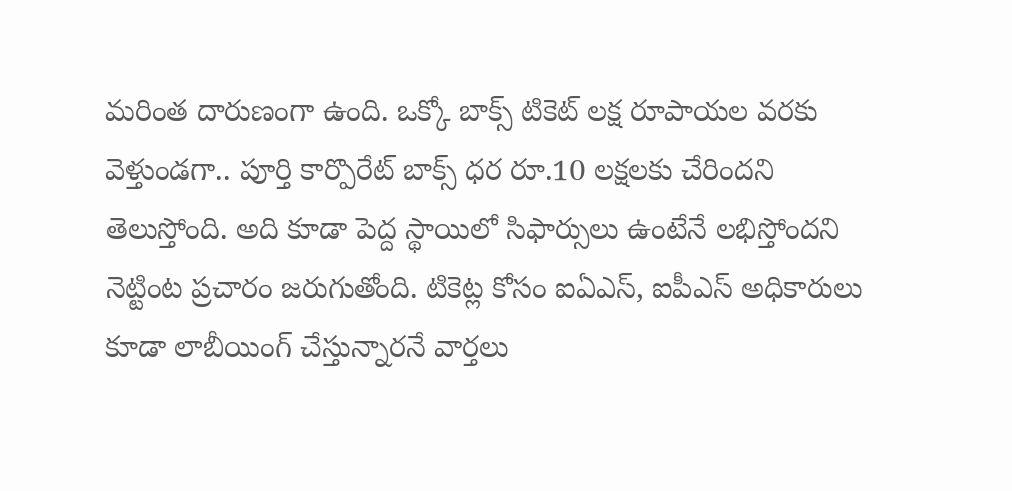మరింత దారుణంగా ఉంది. ఒక్కో బాక్స్ టికెట్ లక్ష రూపాయల వరకు వెళ్తుండగా.. పూర్తి కార్పొరేట్ బాక్స్ ధర రూ.10 లక్షలకు చేరిందని తెలుస్తోంది. అది కూడా పెద్ద స్థాయిలో సిఫార్సులు ఉంటేనే లభిస్తోందని నెట్టింట ప్రచారం జరుగుతోంది. టికెట్ల కోసం ఐఏఎస్, ఐపీఎస్ అధికారులు కూడా లాబీయింగ్ చేస్తున్నారనే వార్తలు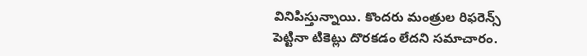వినిపిస్తున్నాయి. కొందరు మంత్రుల రిఫరెన్స్ పెట్టినా టికెట్లు దొరకడం లేదని సమాచారం.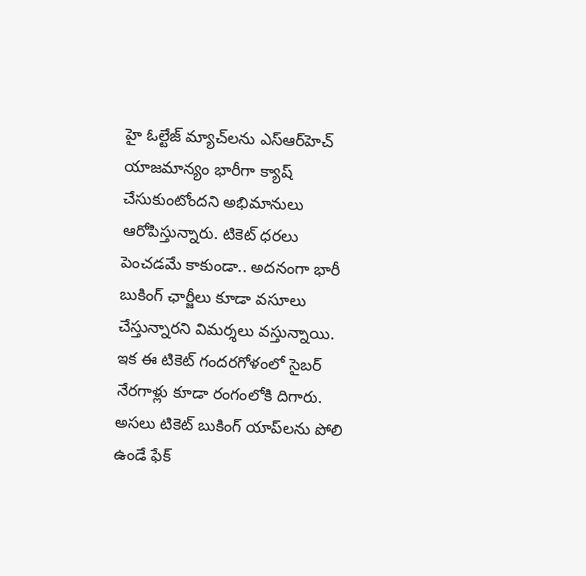హై ఓల్టేజ్ మ్యాచ్‌లను ఎస్‌ఆర్‌హెచ్ యాజమాన్యం భారీగా క్యాష్ చేసుకుంటోందని అభిమానులు ఆరోపిస్తున్నారు. టికెట్ ధరలు పెంచడమే కాకుండా.. అదనంగా భారీ బుకింగ్ ఛార్జీలు కూడా వసూలు చేస్తున్నారని విమర్శలు వస్తున్నాయి. ఇక ఈ టికెట్ గందరగోళంలో సైబర్ నేరగాళ్లు కూడా రంగంలోకి దిగారు. అసలు టికెట్ బుకింగ్ యాప్‌లను పోలి ఉండే ఫేక్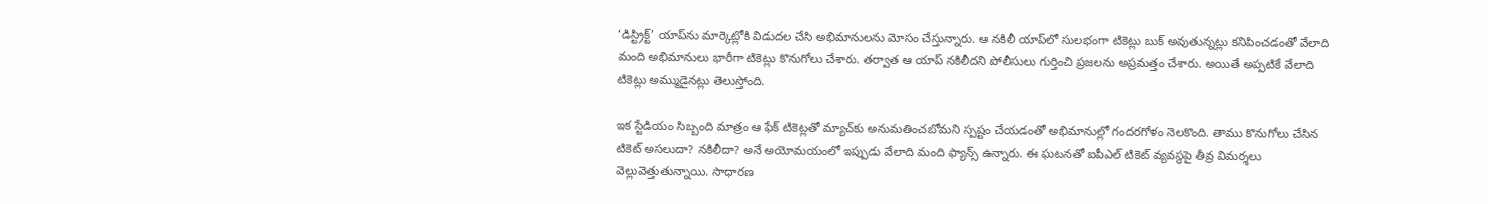‘డిస్ట్రిక్ట్’ యాప్‌ను మార్కెట్లోకి విడుదల చేసి అభిమానులను మోసం చేస్తున్నారు. ఆ నకిలీ యాప్‌లో సులభంగా టికెట్లు బుక్ అవుతున్నట్లు కనిపించడంతో వేలాది మంది అభిమానులు భారీగా టికెట్లు కొనుగోలు చేశారు. తర్వాత ఆ యాప్ నకిలీదని పోలీసులు గుర్తించి ప్రజలను అప్రమత్తం చేశారు. అయితే అప్పటికే వేలాది టికెట్లు అమ్ముడైనట్లు తెలుస్తోంది.

ఇక స్టేడియం సిబ్బంది మాత్రం ఆ ఫేక్ టికెట్లతో మ్యాచ్‌కు అనుమతించబోమని స్పష్టం చేయడంతో అభిమానుల్లో గందరగోళం నెలకొంది. తాము కొనుగోలు చేసిన టికెట్ అసలుదా? నకిలీదా? అనే అయోమయంలో ఇప్పుడు వేలాది మంది ఫ్యాన్స్ ఉన్నారు. ఈ ఘటనతో ఐపీఎల్ టికెట్ వ్యవస్థపై తీవ్ర విమర్శలు వెల్లువెత్తుతున్నాయి. సాధారణ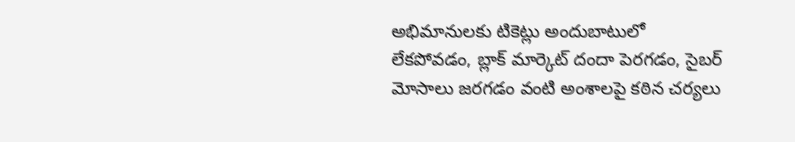అభిమానులకు టికెట్లు అందుబాటులో లేకపోవడం, బ్లాక్ మార్కెట్ దందా పెరగడం, సైబర్ మోసాలు జరగడం వంటి అంశాలపై కఠిన చర్యలు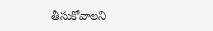తీసుకోవాలని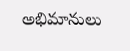అభిమానులు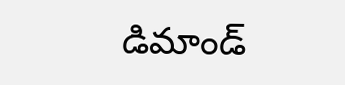డిమాండ్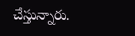చేస్తున్నారు.